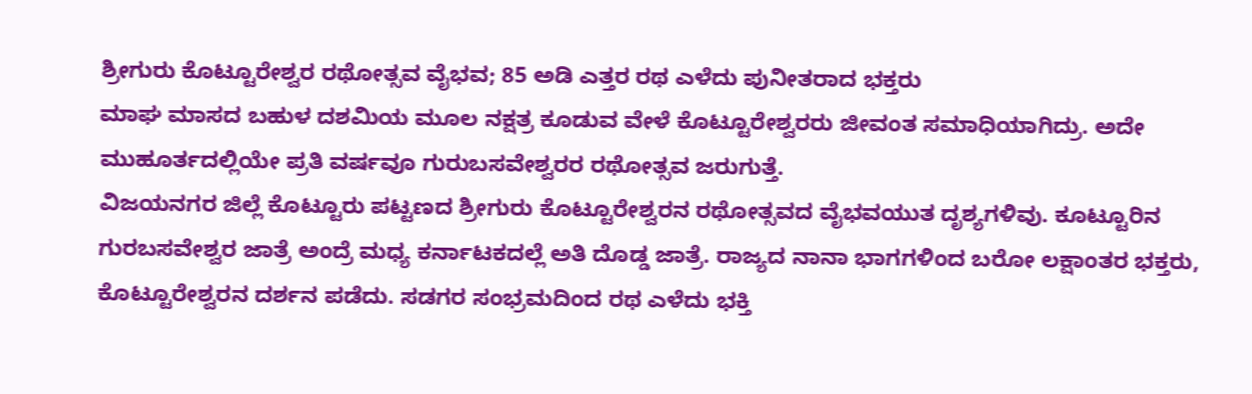ಶ್ರೀಗುರು ಕೊಟ್ಟೂರೇಶ್ವರ ರಥೋತ್ಸವ ವೈಭವ; 85 ಅಡಿ ಎತ್ತರ ರಥ ಎಳೆದು ಪುನೀತರಾದ ಭಕ್ತರು
ಮಾಘ ಮಾಸದ ಬಹುಳ ದಶಮಿಯ ಮೂಲ ನಕ್ಷತ್ರ ಕೂಡುವ ವೇಳೆ ಕೊಟ್ಟೂರೇಶ್ವರರು ಜೀವಂತ ಸಮಾಧಿಯಾಗಿದ್ರು. ಅದೇ ಮುಹೂರ್ತದಲ್ಲಿಯೇ ಪ್ರತಿ ವರ್ಷವೂ ಗುರುಬಸವೇಶ್ವರರ ರಥೋತ್ಸವ ಜರುಗುತ್ತೆ.
ವಿಜಯನಗರ ಜಿಲ್ಲೆ ಕೊಟ್ಟೂರು ಪಟ್ಟಣದ ಶ್ರೀಗುರು ಕೊಟ್ಟೂರೇಶ್ವರನ ರಥೋತ್ಸವದ ವೈಭವಯುತ ದೃಶ್ಯಗಳಿವು. ಕೂಟ್ಟೂರಿನ ಗುರಬಸವೇಶ್ವರ ಜಾತ್ರೆ ಅಂದ್ರೆ ಮಧ್ಯ ಕರ್ನಾಟಕದಲ್ಲೆ ಅತಿ ದೊಡ್ಡ ಜಾತ್ರೆ. ರಾಜ್ಯದ ನಾನಾ ಭಾಗಗಳಿಂದ ಬರೋ ಲಕ್ಷಾಂತರ ಭಕ್ತರು, ಕೊಟ್ಟೂರೇಶ್ವರನ ದರ್ಶನ ಪಡೆದು. ಸಡಗರ ಸಂಭ್ರಮದಿಂದ ರಥ ಎಳೆದು ಭಕ್ತಿ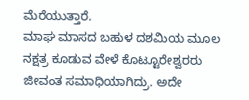ಮೆರೆಯುತ್ತಾರೆ.
ಮಾಘ ಮಾಸದ ಬಹುಳ ದಶಮಿಯ ಮೂಲ ನಕ್ಷತ್ರ ಕೂಡುವ ವೇಳೆ ಕೊಟ್ಟೂರೇಶ್ವರರು ಜೀವಂತ ಸಮಾಧಿಯಾಗಿದ್ರು. ಅದೇ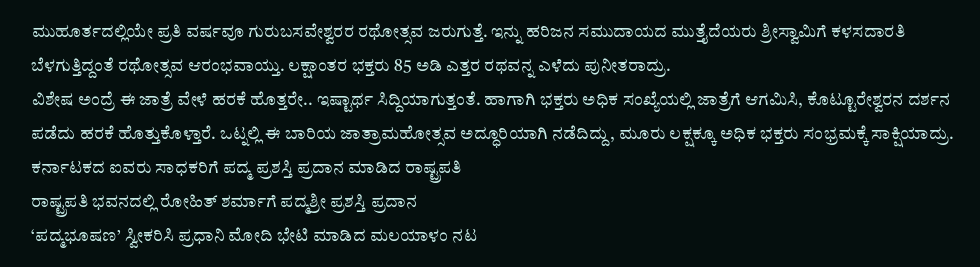ಮುಹೂರ್ತದಲ್ಲಿಯೇ ಪ್ರತಿ ವರ್ಷವೂ ಗುರುಬಸವೇಶ್ವರರ ರಥೋತ್ಸವ ಜರುಗುತ್ತೆ. ಇನ್ನು ಹರಿಜನ ಸಮುದಾಯದ ಮುತ್ತೈದೆಯರು ಶ್ರೀಸ್ವಾಮಿಗೆ ಕಳಸದಾರತಿ ಬೆಳಗುತ್ತಿದ್ದಂತೆ ರಥೋತ್ಸವ ಆರಂಭವಾಯ್ತು. ಲಕ್ಷಾಂತರ ಭಕ್ತರು 85 ಅಡಿ ಎತ್ತರ ರಥವನ್ನ ಎಳೆದು ಪುನೀತರಾದ್ರು.
ವಿಶೇಷ ಅಂದ್ರೆ ಈ ಜಾತ್ರೆ ವೇಳೆ ಹರಕೆ ಹೊತ್ತರೇ.. ಇಷ್ಟಾರ್ಥ ಸಿದ್ದಿಯಾಗುತ್ತಂತೆ. ಹಾಗಾಗಿ ಭಕ್ತರು ಅಧಿಕ ಸಂಖ್ಯೆಯಲ್ಲಿ ಜಾತ್ರೆಗೆ ಆಗಮಿಸಿ, ಕೊಟ್ಟೂರೇಶ್ವರನ ದರ್ಶನ ಪಡೆದು ಹರಕೆ ಹೊತ್ತುಕೊಳ್ತಾರೆ. ಒಟ್ನಲ್ಲಿ ಈ ಬಾರಿಯ ಜಾತ್ರಾಮಹೋತ್ಸವ ಅದ್ಧೂರಿಯಾಗಿ ನಡೆದಿದ್ದು, ಮೂರು ಲಕ್ಷಕ್ಕೂ ಅಧಿಕ ಭಕ್ತರು ಸಂಭ್ರಮಕ್ಕೆ ಸಾಕ್ಷಿಯಾದ್ರು.
ಕರ್ನಾಟಕದ ಐವರು ಸಾಧಕರಿಗೆ ಪದ್ಮ ಪ್ರಶಸ್ತಿ ಪ್ರದಾನ ಮಾಡಿದ ರಾಷ್ಟ್ರಪತಿ
ರಾಷ್ಟ್ರಪತಿ ಭವನದಲ್ಲಿ ರೋಹಿತ್ ಶರ್ಮಾಗೆ ಪದ್ಮಶ್ರೀ ಪ್ರಶಸ್ತಿ ಪ್ರದಾನ
‘ಪದ್ಮಭೂಷಣ’ ಸ್ವೀಕರಿಸಿ ಪ್ರಧಾನಿ ಮೋದಿ ಭೇಟಿ ಮಾಡಿದ ಮಲಯಾಳಂ ನಟ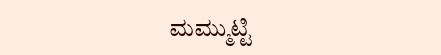ಮಮ್ಮುಟ್ಟಿ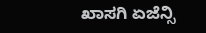ಖಾಸಗಿ ಏಜೆನ್ಸಿ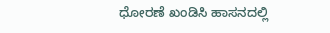ಧೋರಣೆ ಖಂಡಿಸಿ ಹಾಸನದಲ್ಲಿ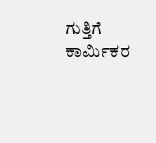ಗುತ್ತಿಗೆ ಕಾರ್ಮಿಕರ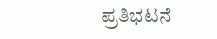ಪ್ರತಿಭಟನೆ